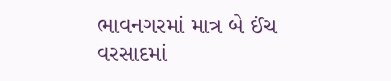ભાવનગરમાં માત્ર બે ઈંચ વરસાદમાં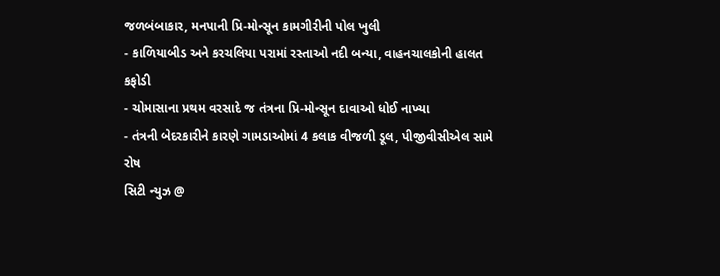જળબંબાકાર, મનપાની પ્રિ-મોન્સૂન કામગીરીની પોલ ખુલી
- કાળિયાબીડ અને કરચલિયા પરામાં રસ્તાઓ નદી બન્યા, વાહનચાલકોની હાલત કફોડી
- ચોમાસાના પ્રથમ વરસાદે જ તંત્રના પ્રિ-મોન્સૂન દાવાઓ ધોઈ નાખ્યા
- તંત્રની બેદરકારીને કારણે ગામડાઓમાં 4 કલાક વીજળી ડૂલ, પીજીવીસીએલ સામે રોષ
સિટી ન્યુઝ @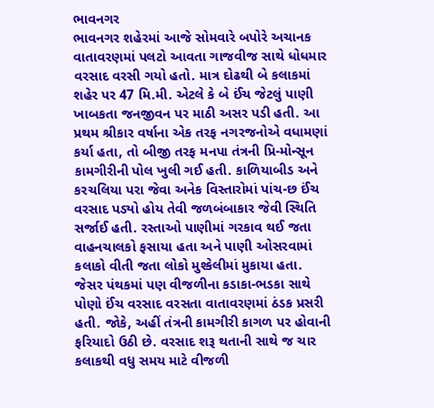ભાવનગર
ભાવનગર શહેરમાં આજે સોમવારે બપોરે અચાનક વાતાવરણમાં પલટો આવતા ગાજવીજ સાથે ધોધમાર વરસાદ વરસી ગયો હતો. માત્ર દોઢથી બે કલાકમાં શહેર પર 47 મિ.મી. એટલે કે બે ઈંચ જેટલું પાણી ખાબકતા જનજીવન પર માઠી અસર પડી હતી. આ પ્રથમ શ્રીકાર વર્ષાના એક તરફ નગરજનોએ વધામણાં કર્યા હતા, તો બીજી તરફ મનપા તંત્રની પ્રિ-મોન્સૂન કામગીરીની પોલ ખુલી ગઈ હતી. કાળિયાબીડ અને કરચલિયા પરા જેવા અનેક વિસ્તારોમાં પાંચ-છ ઈંચ વરસાદ પડ્યો હોય તેવી જળબંબાકાર જેવી સ્થિતિ સર્જાઈ હતી. રસ્તાઓ પાણીમાં ગરકાવ થઈ જતા વાહનચાલકો ફસાયા હતા અને પાણી ઓસરવામાં કલાકો વીતી જતા લોકો મુશ્કેલીમાં મુકાયા હતા.
જેસર પંથકમાં પણ વીજળીના કડાકા-ભડકા સાથે પોણો ઈંચ વરસાદ વરસતા વાતાવરણમાં ઠંડક પ્રસરી હતી. જોકે, અહીં તંત્રની કામગીરી કાગળ પર હોવાની ફરિયાદો ઉઠી છે. વરસાદ શરૂ થતાની સાથે જ ચાર કલાકથી વધુ સમય માટે વીજળી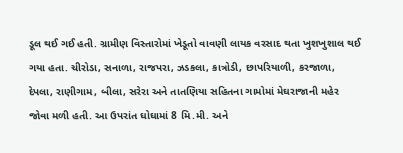ડૂલ થઈ ગઈ હતી. ગ્રામીણ વિસ્તારોમાં ખેડૂતો વાવણી લાયક વરસાદ થતા ખુશખુશાલ થઈ ગયા હતા. ચીરોડા, સનાળા, રાજપરા, ઝડકલા, કાત્રોડી, છાપરિયાળી, કરજાળા, દેપલા, રાણીગામ, બીલા, સરેરા અને તાતણિયા સહિતના ગામોમાં મેઘરાજાની મહેર જોવા મળી હતી. આ ઉપરાંત ઘોઘામાં 8 મિ.મી. અને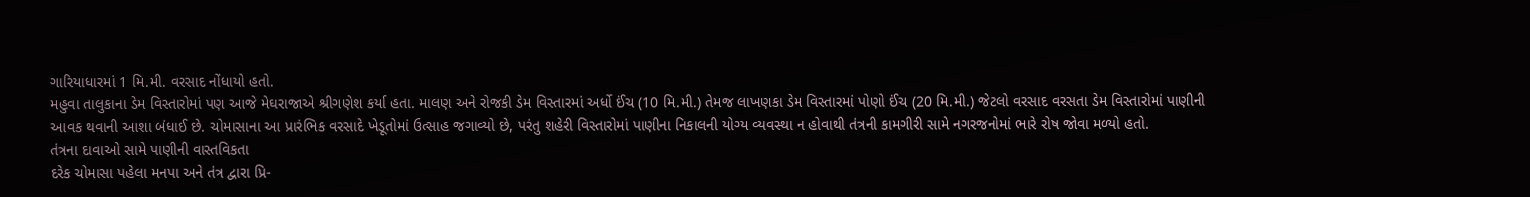ગારિયાધારમાં 1 મિ.મી. વરસાદ નોંધાયો હતો.
મહુવા તાલુકાના ડેમ વિસ્તારોમાં પણ આજે મેઘરાજાએ શ્રીગણેશ કર્યા હતા. માલણ અને રોજકી ડેમ વિસ્તારમાં અર્ધો ઈંચ (10 મિ.મી.) તેમજ લાખણકા ડેમ વિસ્તારમાં પોણો ઈંચ (20 મિ.મી.) જેટલો વરસાદ વરસતા ડેમ વિસ્તારોમાં પાણીની આવક થવાની આશા બંધાઈ છે. ચોમાસાના આ પ્રારંભિક વરસાદે ખેડૂતોમાં ઉત્સાહ જગાવ્યો છે, પરંતુ શહેરી વિસ્તારોમાં પાણીના નિકાલની યોગ્ય વ્યવસ્થા ન હોવાથી તંત્રની કામગીરી સામે નગરજનોમાં ભારે રોષ જોવા મળ્યો હતો.
તંત્રના દાવાઓ સામે પાણીની વાસ્તવિકતા
દરેક ચોમાસા પહેલા મનપા અને તંત્ર દ્વારા પ્રિ-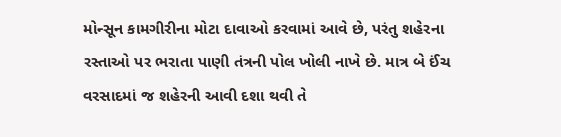મોન્સૂન કામગીરીના મોટા દાવાઓ કરવામાં આવે છે, પરંતુ શહેરના રસ્તાઓ પર ભરાતા પાણી તંત્રની પોલ ખોલી નાખે છે. માત્ર બે ઈંચ વરસાદમાં જ શહેરની આવી દશા થવી તે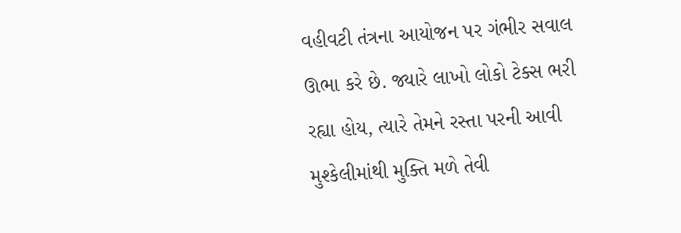વહીવટી તંત્રના આયોજન પર ગંભીર સવાલ ઊભા કરે છે. જ્યારે લાખો લોકો ટેક્સ ભરી રહ્યા હોય, ત્યારે તેમને રસ્તા પરની આવી મુશ્કેલીમાંથી મુક્તિ મળે તેવી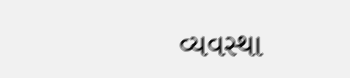વ્યવસ્થા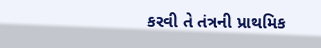કરવી તે તંત્રની પ્રાથમિક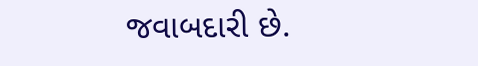જવાબદારી છે.